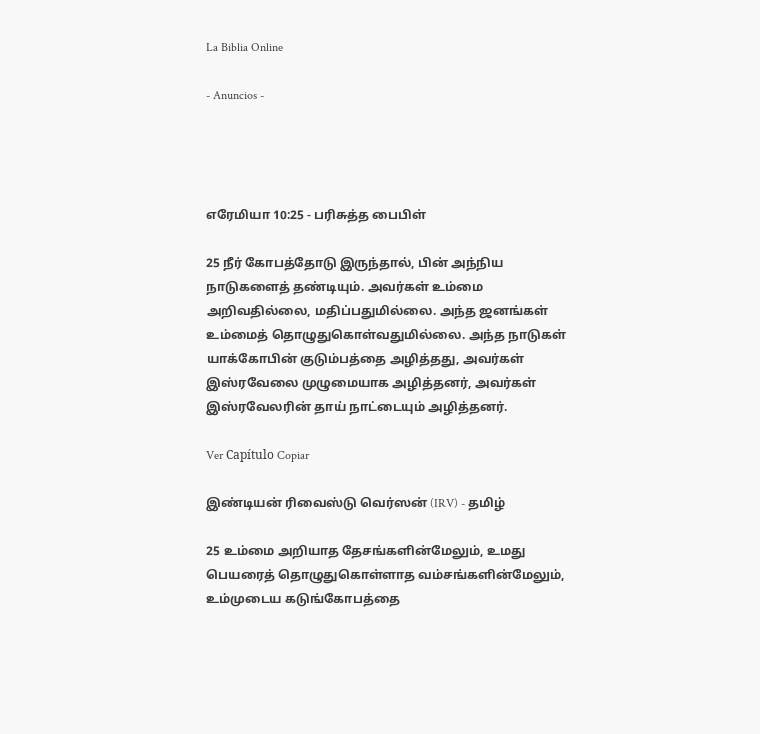La Biblia Online

- Anuncios -




எரேமியா 10:25 - பரிசுத்த பைபிள்

25 நீர் கோபத்தோடு இருந்தால், பின் அந்நிய நாடுகளைத் தண்டியும். அவர்கள் உம்மை அறிவதில்லை, மதிப்பதுமில்லை. அந்த ஜனங்கள் உம்மைத் தொழுதுகொள்வதுமில்லை. அந்த நாடுகள் யாக்கோபின் குடும்பத்தை அழித்தது, அவர்கள் இஸ்ரவேலை முழுமையாக அழித்தனர், அவர்கள் இஸ்ரவேலரின் தாய் நாட்டையும் அழித்தனர்.

Ver Capítulo Copiar

இண்டியன் ரிவைஸ்டு வெர்ஸன் (IRV) - தமிழ்

25 உம்மை அறியாத தேசங்களின்மேலும், உமது பெயரைத் தொழுதுகொள்ளாத வம்சங்களின்மேலும், உம்முடைய கடுங்கோபத்தை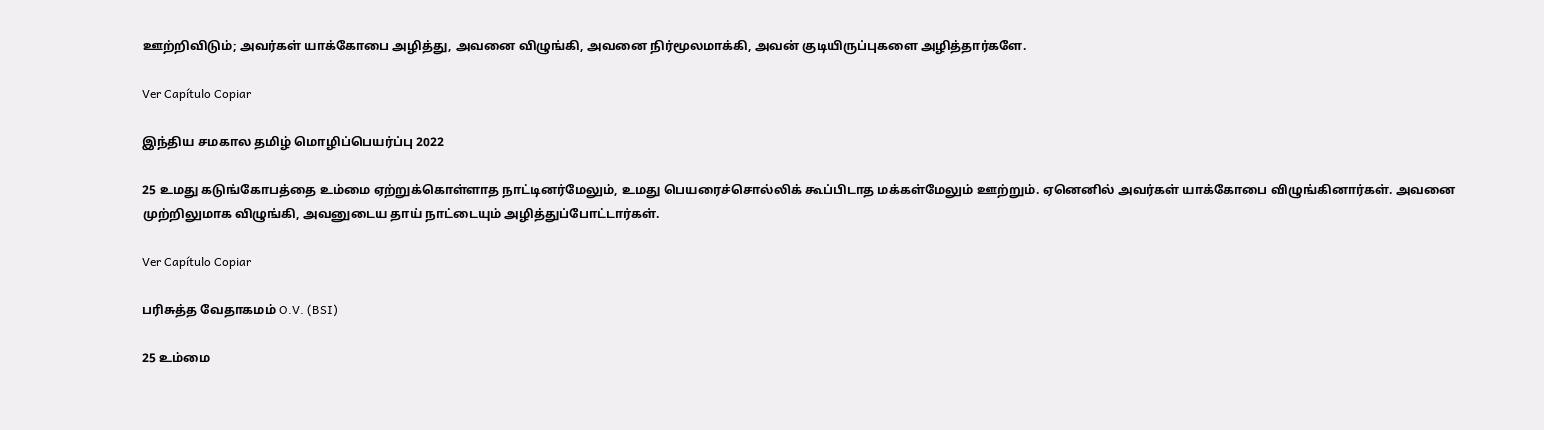ஊற்றிவிடும்; அவர்கள் யாக்கோபை அழித்து, அவனை விழுங்கி, அவனை நிர்மூலமாக்கி, அவன் குடியிருப்புகளை அழித்தார்களே.

Ver Capítulo Copiar

இந்திய சமகால தமிழ் மொழிப்பெயர்ப்பு 2022

25 உமது கடுங்கோபத்தை உம்மை ஏற்றுக்கொள்ளாத நாட்டினர்மேலும், உமது பெயரைச்சொல்லிக் கூப்பிடாத மக்கள்மேலும் ஊற்றும். ஏனெனில் அவர்கள் யாக்கோபை விழுங்கினார்கள். அவனை முற்றிலுமாக விழுங்கி, அவனுடைய தாய் நாட்டையும் அழித்துப்போட்டார்கள்.

Ver Capítulo Copiar

பரிசுத்த வேதாகமம் O.V. (BSI)

25 உம்மை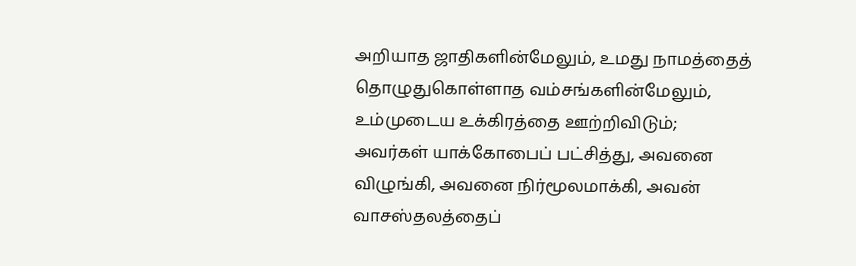அறியாத ஜாதிகளின்மேலும், உமது நாமத்தைத் தொழுதுகொள்ளாத வம்சங்களின்மேலும், உம்முடைய உக்கிரத்தை ஊற்றிவிடும்; அவர்கள் யாக்கோபைப் பட்சித்து, அவனை விழுங்கி, அவனை நிர்மூலமாக்கி, அவன் வாசஸ்தலத்தைப்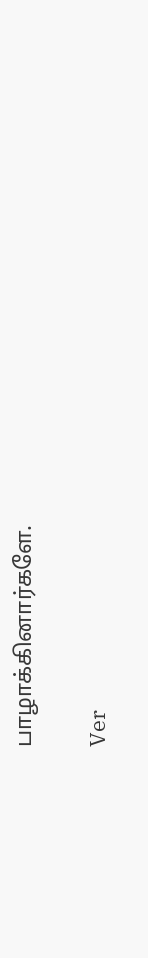பாழாக்கினார்களே.

Ver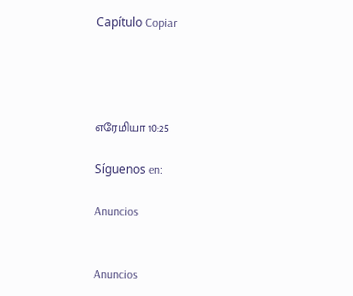Capítulo Copiar




எரேமியா 10:25

Síguenos en:

Anuncios


Anuncios